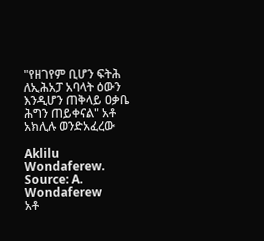"የዘገየም ቢሆን ፍትሕ ለኢሕአፓ አባላት ዕውን እንዲሆን ጠቅላይ ዐቃቤ ሕግን ጠይቀናል" አቶ አክሊሉ ወንድአፈረው

Aklilu Wondaferew. Source: A. Wondaferew
አቶ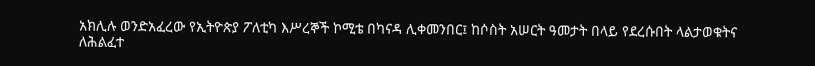አክሊሉ ወንድአፈረው የኢትዮጵያ ፖለቲካ እሥረኞች ኮሚቴ በካናዳ ሊቀመንበር፤ ከሶስት አሠርት ዓመታት በላይ የደረሱበት ላልታወቁትና ለሕልፈተ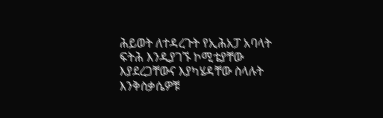ሕይወት ለተዳረጉት የኢሕአፓ አባላት ፍትሕ እንዲያገኙ ኮሚቴያቸው እያደረጋቸውና እያካሄዳቸው ስላሉት እንቅስቃሴዎቹ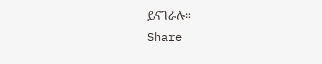ይናገራሉ።
Share